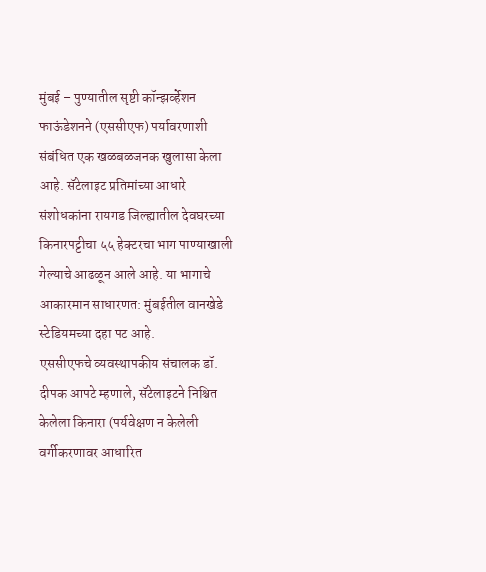मुंबई – पुण्यातील सृष्टी कॉन्झर्व्हेशन फाऊंडेशनने (एससीएफ) पर्यावरणाशी संबंधित एक खळबळजनक खुलासा केला आहे. सॅटेलाइट प्रतिमांच्या आधारे संशोधकांना रायगड जिल्ह्यातील देवघरच्या किनारपट्टीचा ५५ हेक्टरचा भाग पाण्याखाली गेल्याचे आढळून आले आहे. या भागाचे आकारमान साधारणत: मुंबईतील वानखेडे स्टेडियमच्या दहा पट आहे.
एससीएफचे व्यवस्थापकीय संचालक डॉ. दीपक आपटे म्हणाले, सॅटेलाइटने निश्चित केलेला किनारा (पर्यवेक्षण न केलेली वर्गीकरणावर आधारित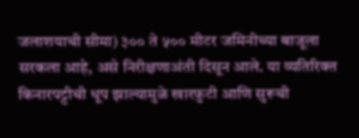जलाशयाची सीमा) ३०० ते ५०० मीटर जमिनीच्या बाजूला सरकला आहे, असे निरीक्षणाअंती दिसून आले. या व्यतिरिक्त किनारपट्टीची धूप झाल्यामुळे खारफुटी आणि सुरूची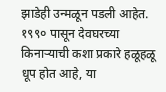झाडेही उन्मळून पडली आहेत.
१९९० पासून देवघरच्या किनाऱ्याची कशा प्रकारे हळूहळू धूप होत आहे, या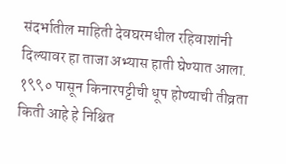संदर्भातील माहिती देवघरमधील रहिवाशांनी दिल्यावर हा ताजा अभ्यास हाती घेण्यात आला. १९९० पासून किनारपट्टीची धूप होण्याची तीव्रता किती आहे हे निश्चित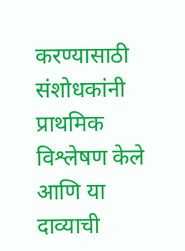करण्यासाठी संशोधकांनी प्राथमिक विश्लेषण केले आणि या दाव्याची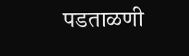पडताळणी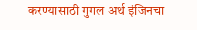करण्यासाठी गुगल अर्थ इंजिनचा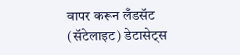वापर करून लँडसॅट (सॅटेलाइट) डेटासेट्स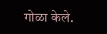गोळा केले.